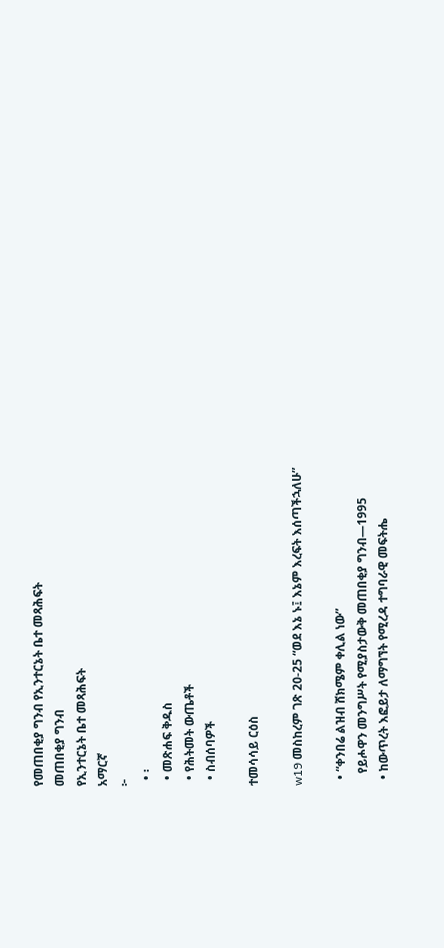የመጠበቂያ ግንብ የኢንተርኔት ቤተ መጻሕፍት
መጠበቂያ ግንብ
የኢንተርኔት ቤተ መጻሕፍት
አማርኛ
፦
  • ፡
  • መጽሐፍ ቅዱስ
  • የሕትመት ውጤቶች
  • ስብሰባዎች

ተመሳሳይ ርዕስ

w19 መስከረም ገጽ 20-25 “ወደ እኔ ኑ፤ እኔም እረፍት እሰጣችኋለሁ”

  • “ቀንበሬ ልዝብ ሸክሜም ቀሊል ነው”
    የይሖዋን መንግሥት የሚያስታውቅ መጠበቂያ ግንብ—1995
  • ከውጥረት እፎይታ ለማግኘት የሚረዳ ተግባራዊ መፍትሔ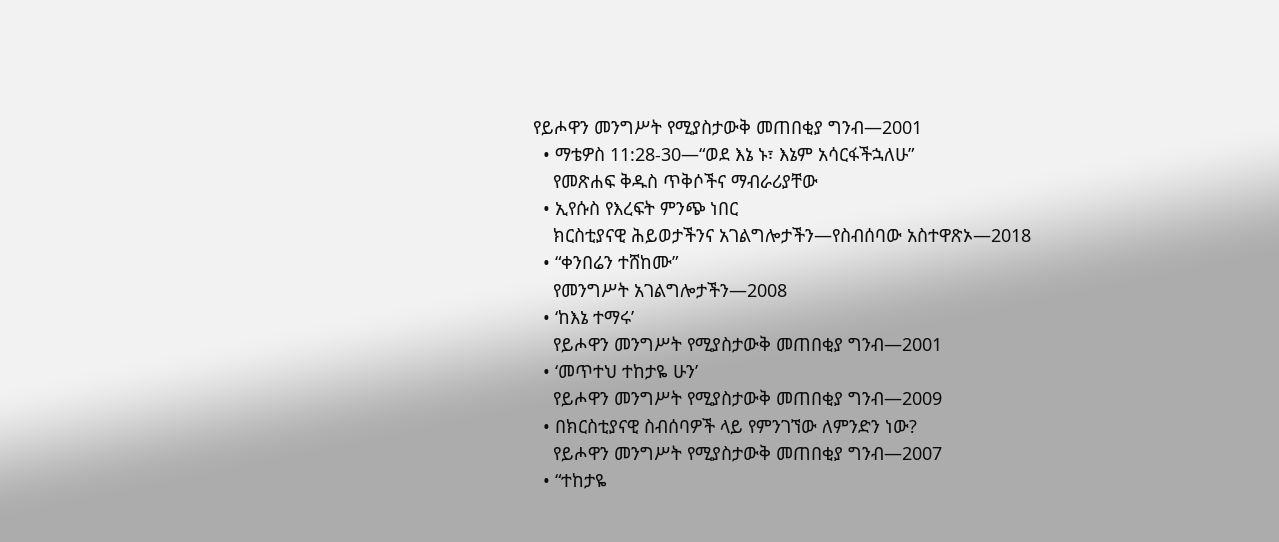የይሖዋን መንግሥት የሚያስታውቅ መጠበቂያ ግንብ—2001
  • ማቴዎስ 11:28-30—“ወደ እኔ ኑ፣ እኔም አሳርፋችኋለሁ”
    የመጽሐፍ ቅዱስ ጥቅሶችና ማብራሪያቸው
  • ኢየሱስ የእረፍት ምንጭ ነበር
    ክርስቲያናዊ ሕይወታችንና አገልግሎታችን—የስብሰባው አስተዋጽኦ—2018
  • “ቀንበሬን ተሸከሙ”
    የመንግሥት አገልግሎታችን—2008
  • ‘ከእኔ ተማሩ’
    የይሖዋን መንግሥት የሚያስታውቅ መጠበቂያ ግንብ—2001
  • ‘መጥተህ ተከታዬ ሁን’
    የይሖዋን መንግሥት የሚያስታውቅ መጠበቂያ ግንብ—2009
  • በክርስቲያናዊ ስብሰባዎች ላይ የምንገኘው ለምንድን ነው?
    የይሖዋን መንግሥት የሚያስታውቅ መጠበቂያ ግንብ—2007
  • “ተከታዬ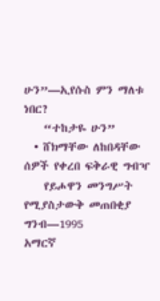ሁን”—ኢየሱስ ምን ማለቱ ነበር?
    “ተከታዬ ሁን”
  • ሸክማቸው ለከበዳቸው ሰዎች የቀረበ ፍቅራዊ ግብዣ
    የይሖዋን መንግሥት የሚያስታውቅ መጠበቂያ ግንብ—1995
አማርኛ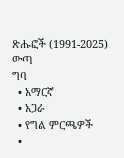ጽሑፎች (1991-2025)
ውጣ
ግባ
  • አማርኛ
  • አጋራ
  • የግል ምርጫዎች
  •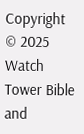Copyright © 2025 Watch Tower Bible and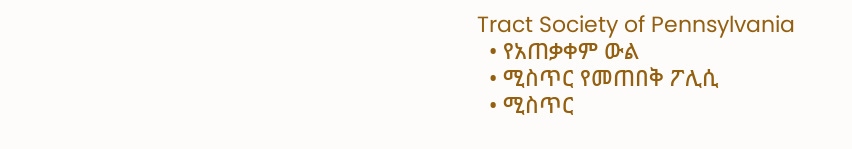Tract Society of Pennsylvania
  • የአጠቃቀም ውል
  • ሚስጥር የመጠበቅ ፖሊሲ
  • ሚስጥር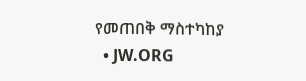የመጠበቅ ማስተካከያ
  • JW.ORG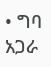• ግባ
አጋራ